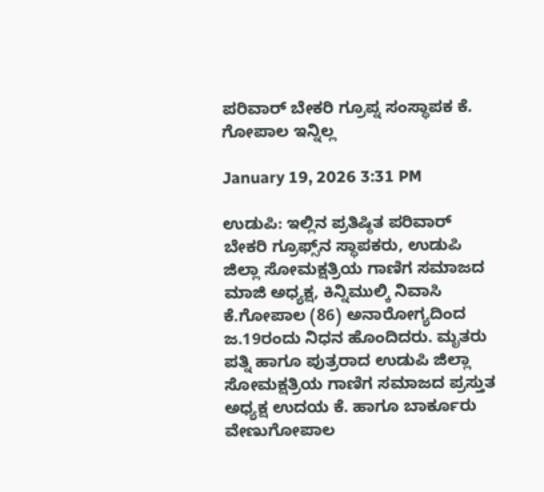ಪರಿವಾರ್ ಬೇಕರಿ ಗ್ರೂಪ್ನ ಸಂಸ್ಥಾಪಕ ಕೆ. ಗೋಪಾಲ ಇನ್ನಿಲ್ಲ

January 19, 2026 3:31 PM

ಉಡುಪಿ: ಇಲ್ಲಿನ ಪ್ರತಿಷ್ಠಿತ ಪರಿವಾರ್‌ ಬೇಕರಿ ಗ್ರೂಫ್ಸ್‌ನ ಸ್ಥಾಪಕರು, ಉಡುಪಿ ಜಿಲ್ಲಾ ಸೋಮಕ್ಷತ್ರಿಯ ಗಾಣಿಗ ಸಮಾಜದ ಮಾಜಿ ಅಧ್ಯಕ್ಷ, ಕಿನ್ನಿಮುಲ್ಕಿ ನಿವಾಸಿ ಕೆ.ಗೋಪಾಲ (86) ಅನಾರೋಗ್ಯದಿಂದ ಜ.19ರಂದು ನಿಧನ ಹೊಂದಿದರು. ಮೃತರು ಪತ್ನಿ ಹಾಗೂ ಪುತ್ರರಾದ ಉಡುಪಿ ಜಿಲ್ಲಾ ಸೋಮಕ್ಷತ್ರಿಯ ಗಾಣಿಗ ಸಮಾಜದ ಪ್ರಸ್ತುತ ಅಧ್ಯಕ್ಷ ಉದಯ ಕೆ. ಹಾಗೂ ಬಾರ್ಕೂರು ವೇಣುಗೋಪಾಲ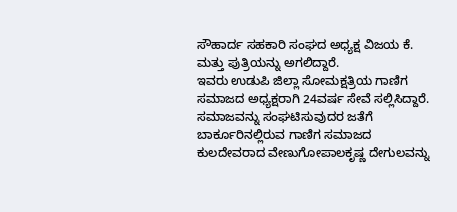ಸೌಹಾರ್ದ ಸಹಕಾರಿ ಸಂಘದ ಅಧ್ಯಕ್ಷ ವಿಜಯ ಕೆ. ಮತ್ತು ಪುತ್ರಿಯನ್ನು ಅಗಲಿದ್ದಾರೆ.
ಇವರು ಉಡುಪಿ ಜಿಲ್ಲಾ ಸೋಮಕ್ಷತ್ರಿಯ ಗಾಣಿಗ ಸಮಾಜದ ಅಧ್ಯಕ್ಷರಾಗಿ 24ವರ್ಷ ಸೇವೆ ಸಲ್ಲಿಸಿದ್ದಾರೆ. ಸಮಾಜವನ್ನು ಸಂಘಟಿಸುವುದರ ಜತೆಗೆ ಬಾರ್ಕೂರಿನಲ್ಲಿರುವ ಗಾಣಿಗ ಸಮಾಜದ ಕುಲದೇವರಾದ ವೇಣುಗೋಪಾಲಕೃಷ್ಣ ದೇಗುಲವನ್ನು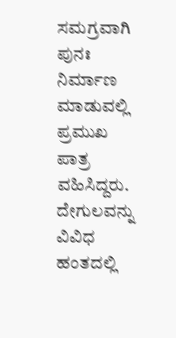ಸಮಗ್ರವಾಗಿ ಪುನಃ ನಿರ್ಮಾಣ ಮಾಡುವಲ್ಲಿ ಪ್ರಮುಖ ಪಾತ್ರ ವಹಿಸಿದ್ದರು. ದೇಗುಲವನ್ನು ವಿವಿಧ ಹಂತದಲ್ಲಿ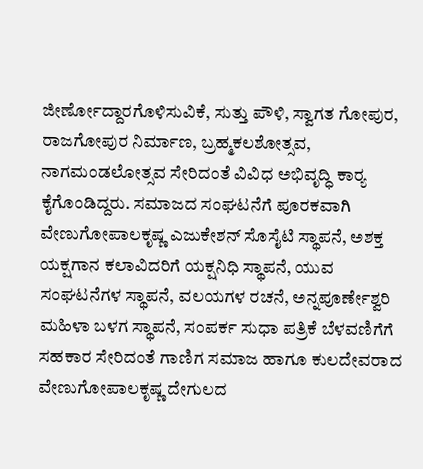ಜೀರ್ಣೋದ್ದಾರಗೊಳಿಸುವಿಕೆ, ಸುತ್ತು ಪೌಳಿ, ಸ್ವಾಗತ ಗೋಪುರ, ರಾಜಗೋಪುರ ನಿರ್ಮಾಣ, ಬ್ರಹ್ಮಕಲಶೋತ್ಸವ, ನಾಗಮಂಡಲೋತ್ಸವ ಸೇರಿದಂತೆ ವಿವಿಧ ಅಭಿವೃದ್ಧಿ ಕಾರ‍್ಯ ಕೈಗೊಂಡಿದ್ದರು. ಸಮಾಜದ ಸಂಘಟನೆಗೆ ಪೂರಕವಾಗಿ ವೇಣುಗೋಪಾಲಕೃಷ್ಣ ಎಜುಕೇಶನ್‌ ಸೊಸೈಟಿ ಸ್ಥಾಪನೆ, ಅಶಕ್ತ ಯಕ್ಷಗಾನ ಕಲಾವಿದರಿಗೆ ಯಕ್ಷನಿಧಿ ಸ್ಥಾಪನೆ, ಯುವ ಸಂಘಟನೆಗಳ ಸ್ಥಾಪನೆ, ವಲಯಗಳ ರಚನೆ, ಅನ್ನಪೂರ್ಣೇಶ್ವರಿ ಮಹಿಳಾ ಬಳಗ ಸ್ಥಾಪನೆ, ಸಂಪರ್ಕ ಸುಧಾ ಪತ್ರಿಕೆ ಬೆಳವಣಿಗೆಗೆ ಸಹಕಾರ ಸೇರಿದಂತೆ ಗಾಣಿಗ ಸಮಾಜ ಹಾಗೂ ಕುಲದೇವರಾದ ವೇಣುಗೋಪಾಲಕೃಷ್ಣ ದೇಗುಲದ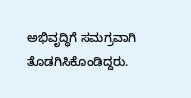ಅಭಿವೃದ್ಧಿಗೆ ಸಮಗ್ರವಾಗಿ ತೊಡಗಿಸಿಕೊಂಡಿದ್ದರು.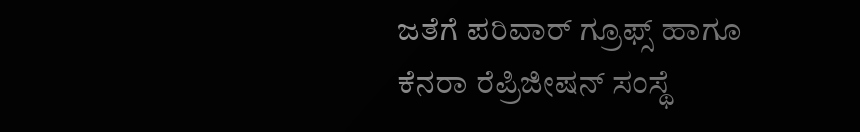ಜತೆಗೆ ಪರಿವಾರ್‌ ಗ್ರೂಫ್ಸ್‌ ಹಾಗೂ
ಕೆನರಾ ರೆಪ್ರಿಜೀಷನ್‌ ಸಂಸ್ಥೆ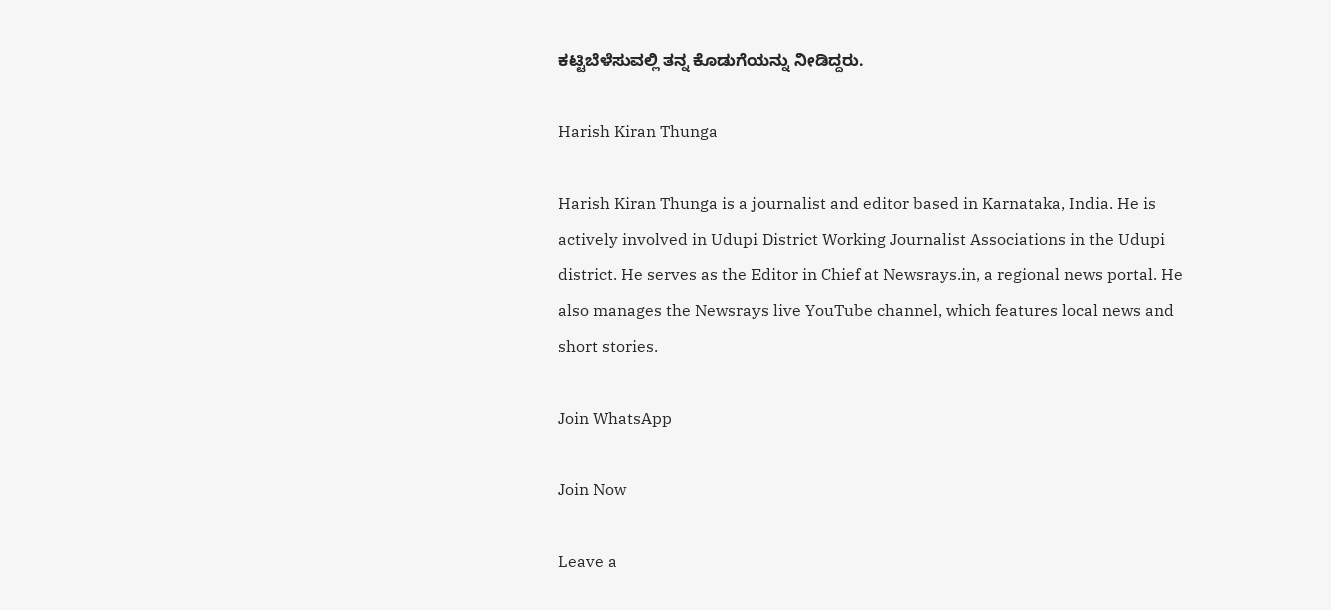ಕಟ್ಟಿಬೆಳೆಸುವಲ್ಲಿ ತನ್ನ ಕೊಡುಗೆಯನ್ನು ನೀಡಿದ್ದರು.

Harish Kiran Thunga

Harish Kiran Thunga is a journalist and editor based in Karnataka, India. He is actively involved in Udupi District Working Journalist Associations in the Udupi district. He serves as the Editor in Chief at Newsrays.in, a regional news portal. He also manages the Newsrays live YouTube channel, which features local news and short stories.

Join WhatsApp

Join Now

Leave a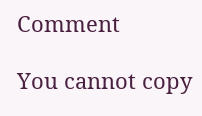Comment

You cannot copy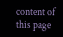content of this page